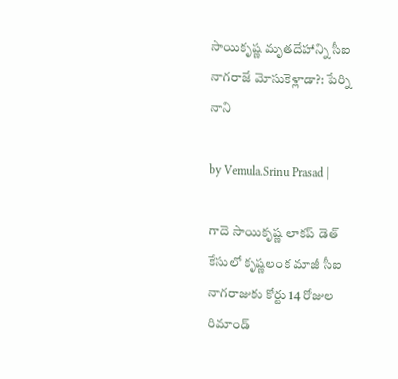సాయికృష్ణ మృతదేహాన్ని సీఐ నాగరాజే మోసుకెళ్లాడా?: పేర్ని నాని

by Vemula.Srinu Prasad |

గాదె సాయికృష్ణ లాకప్ డెత్ కేసులో కృష్ణలంక మాజీ సీఐ నాగరాజుకు కోర్టు 14 రోజుల రిమాండ్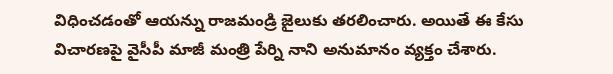విధించడంతో ఆయన్ను రాజమండ్రి జైలుకు తరలించారు. అయితే ఈ కేసు విచారణపై వైసీపీ మాజీ మంత్రి పేర్ని నాని అనుమానం వ్యక్తం చేశారు.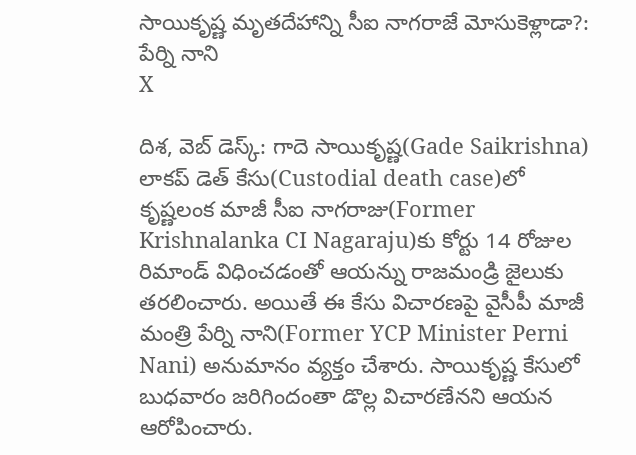సాయికృష్ణ మృతదేహాన్ని సీఐ నాగరాజే మోసుకెళ్లాడా?: పేర్ని నాని
X

దిశ, వెబ్ డెస్క్: గాదె సాయికృష్ణ(Gade Saikrishna) లాకప్ డెత్ కేసు(Custodial death case)లో కృష్ణలంక మాజీ సీఐ నాగరాజు(Former Krishnalanka CI Nagaraju)కు కోర్టు 14 రోజుల రిమాండ్ విధించడంతో ఆయన్ను రాజమండ్రి జైలుకు తరలించారు. అయితే ఈ కేసు విచారణపై వైసీపీ మాజీ మంత్రి పేర్ని నాని(Former YCP Minister Perni Nani) అనుమానం వ్యక్తం చేశారు. సాయికృష్ణ కేసులో బుధవారం జరిగిందంతా డొల్ల విచారణేనని ఆయన ఆరోపించారు.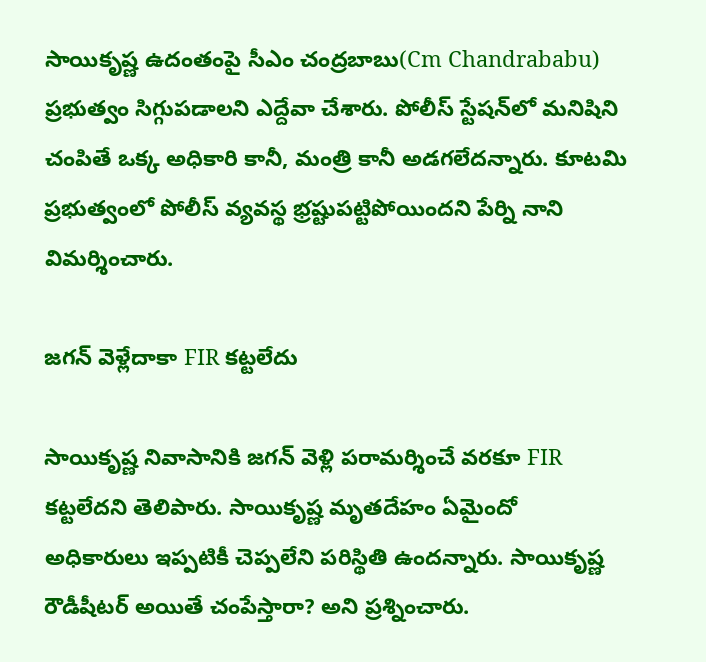సాయికృష్ణ ఉదంతంపై సీఎం చంద్రబాబు(Cm Chandrababu) ప్రభుత్వం సిగ్గుపడాలని ఎద్దేవా చేశారు. పోలీస్ స్టేషన్‌లో మనిషిని చంపితే ఒక్క అధికారి కానీ, మంత్రి కానీ అడగలేదన్నారు. కూటమి ప్రభుత్వంలో పోలీస్ వ్యవస్థ భ్రష్టుపట్టిపోయిందని పేర్ని నాని విమర్శించారు.

జగన్ వెళ్లేదాకా FIR కట్టలేదు

సాయికృష్ణ నివాసానికి జగన్ వెళ్లి పరామర్శించే వరకూ FIR కట్టలేదని తెలిపారు. సాయికృష్ణ మృతదేహం ఏమైందో అధికారులు ఇప్పటికీ చెప్పలేని పరిస్థితి ఉందన్నారు. సాయికృష్ణ రౌడీషీటర్ అయితే చంపేస్తారా? అని ప్రశ్నించారు.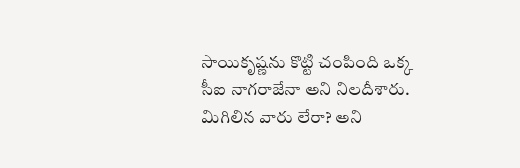సాయికృష్ణను కొట్టి చంపింది ఒక్క సీఐ నాగరాజేనా అని నిలదీశారు. మిగిలిన వారు లేరా? అని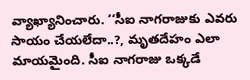వ్యాఖ్యానించారు. ‘‘సీఐ నాగరాజుకు ఎవరు సాయం చేయలేదా..?, మృతదేహం ఎలా మాయమైంది. సీఐ నాగరాజు ఒక్కడే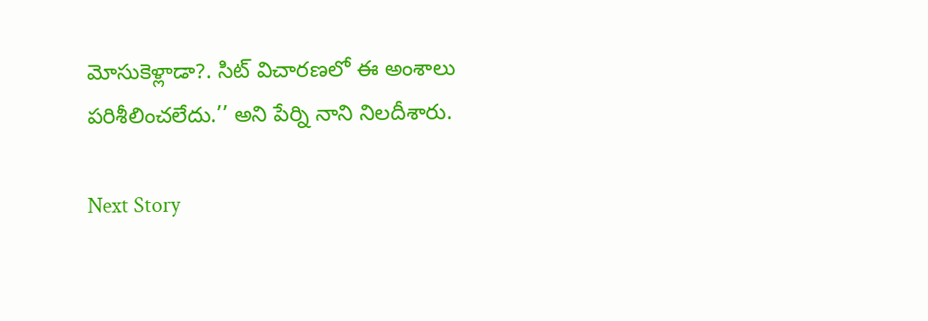మోసుకెళ్లాడా?. సిట్ విచారణలో ఈ అంశాలు పరిశీలించలేదు.’’ అని పేర్ని నాని నిలదీశారు.

Next Story